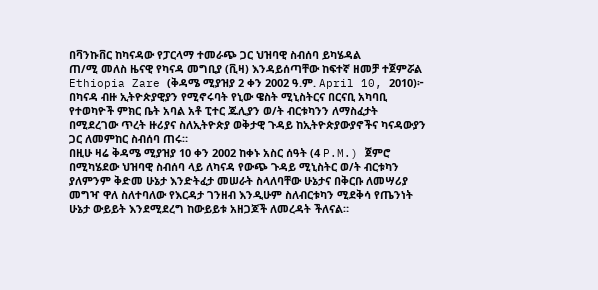በቫንኩቨር ከካናዳው የፓርላማ ተመራጭ ጋር ህዝባዊ ስብሰባ ይካሄዳል
ጠ/ሚ መለስ ዜናዊ የካናዳ መግቢያ (ቪዛ) እንዳይሰጣቸው ከፍተኛ ዘመቻ ተጀምሯል
Ethiopia Zare (ቅዳሜ ሚያዝያ 2 ቀን 2002 ዓ.ም. April 10, 2010)፦ በካናዳ ብዙ ኢትዮጵያዊያን የሚኖሩባት የኒው ዌስት ሚኒስትርና በርናቢ አካባቢ የተወካዮች ምክር ቤት አባል አቶ ፒተር ጁሊያን ወ/ት ብርቱካንን ለማስፈታት በሚደረገው ጥረት ዙሪያና ስለኢትዮጵያ ወቅታዊ ጉዳይ ከኢትዮጵያውያኖችና ካናዳውያን ጋር ለመምከር ስብሰባ ጠሩ።
በዚሁ ዛሬ ቅዳሜ ሚያዝያ 10 ቀን 2002 ከቀኑ አስር ሰዓት (4 P.M.) ጀምሮ በሚካሄደው ህዝባዊ ስብሰባ ላይ ለካናዳ የውጭ ጉዳይ ሚኒስትር ወ/ት ብርቱካን ያለምንም ቅድመ ሁኔታ እንድትፈታ መሠራት ስላለባቸው ሁኔታና በቅርቡ ለመሣሪያ መግዣ ዋለ ስለተባለው የእርዳታ ገንዘብ እንዲሁም ስለብርቱካን ሚደቅሳ የጤንነት ሁኔታ ውይይት እንደሚደረግ ከውይይቱ አዘጋጆች ለመረዳት ችለናል።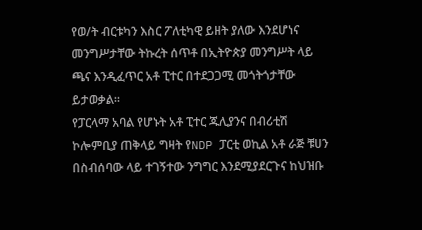የወ/ት ብርቱካን እስር ፖለቲካዊ ይዘት ያለው እንደሆነና መንግሥታቸው ትኩረት ሰጥቶ በኢትዮጵያ መንግሥት ላይ ጫና እንዲፈጥር አቶ ፒተር በተደጋጋሚ መጎትጎታቸው ይታወቃል።
የፓርላማ አባል የሆኑት አቶ ፒተር ጁሊያንና በብሪቲሽ ኮሎምቢያ ጠቅላይ ግዛት የNDP ፓርቲ ወኪል አቶ ራጅ ቹሀን በስብሰባው ላይ ተገኝተው ንግግር እንደሚያደርጉና ከህዝቡ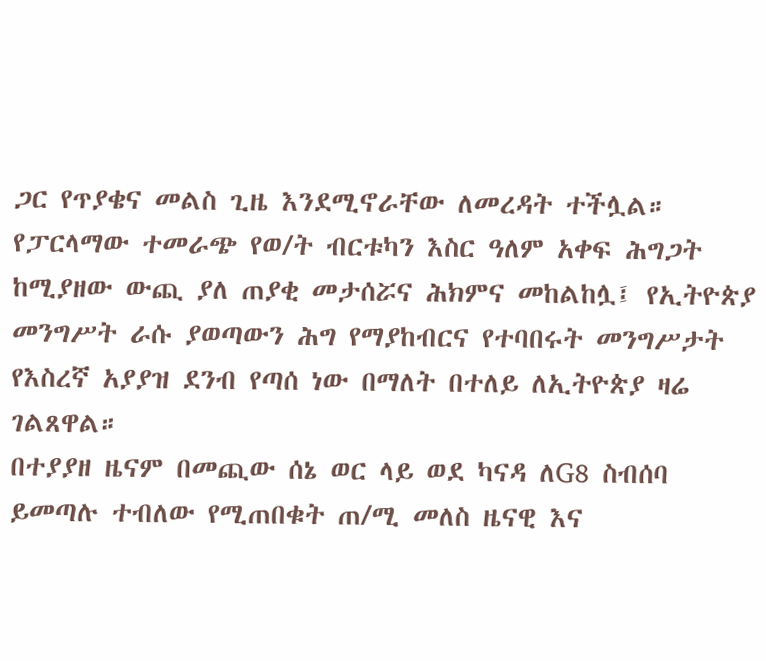ጋር የጥያቄና መልስ ጊዜ እንደሚኖራቸው ለመረዳት ተችሏል።
የፓርላማው ተመራጭ የወ/ት ብርቱካን እስር ዓለም አቀፍ ሕግጋት ከሚያዘው ውጪ ያለ ጠያቂ መታሰሯና ሕክምና መከልከሏ፤ የኢትዮጵያ መንግሥት ራሱ ያወጣውን ሕግ የማያከብርና የተባበሩት መንግሥታት የእስረኛ አያያዝ ደንብ የጣሰ ነው በማለት በተለይ ለኢትዮጵያ ዛሬ ገልጸዋል።
በተያያዘ ዜናም በመጪው ሰኔ ወር ላይ ወደ ካናዳ ለG8 ስብሰባ ይመጣሉ ተብለው የሚጠበቁት ጠ/ሚ መለስ ዜናዊ እና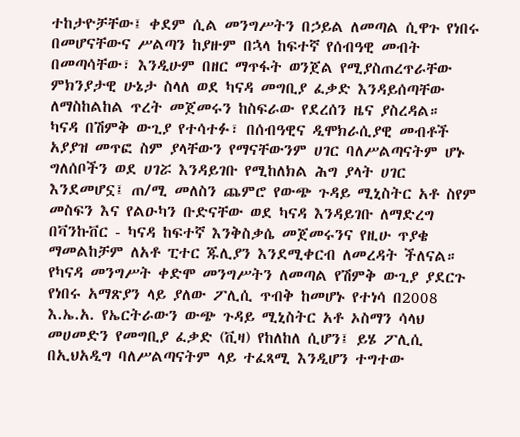ተከታዮቻቸው፤ ቀደም ሲል መንግሥትን በኃይል ለመጣል ሲዋጉ የነበሩ በመሆናቸውና ሥልጣን ከያዙም በኋላ ከፍተኛ የሰብዓዊ መብት በመጣሳቸው፣ እንዲሁም በዘር ማጥፋት ወንጀል የሚያስጠረጥራቸው ምክንያታዊ ሁኔታ ስላለ ወደ ካናዳ መግቢያ ፈቃድ እንዳይሰጣቸው ለማስከልከል ጥረት መጀመሩን ከስፍራው የደረሰን ዜና ያስረዳል።
ካናዳ በሽምቅ ውጊያ የተሳተፉ፣ በሰብዓዊና ዲሞክራሲያዊ መብቶች አያያዝ መጥፎ ስም ያላቸውን የማናቸውንም ሀገር ባለሥልጣናትም ሆኑ ግለሰቦችን ወደ ሀገሯ እንዳይገቡ የሚከለክል ሕግ ያላት ሀገር እንደመሆኗ፤ ጠ/ሚ መለስን ጨምሮ የውጭ ጉዳይ ሚኒስትር አቶ ስየም መስፍን እና የልዑካን ቡድናቸው ወደ ካናዳ እንዳይገቡ ለማድረግ በቫንኩቨር - ካናዳ ከፍተኛ እንቅስቃሴ መጀመሩንና የዚሁ ጥያቄ ማመልከቻም ለአቶ ፒተር ጁሊያን እንደሚቀርብ ለመረዳት ችለናል።
የካናዳ መንግሥት ቀድሞ መንግሥትን ለመጣል የሽምቅ ውጊያ ያደርጉ የነበሩ አማጽያን ላይ ያለው ፖሊሲ ጥብቅ ከመሆኑ የተነሳ በ2008 እ.ኤ.አ. የኤርትራውን ውጭ ጉዳይ ሚኒስትር አቶ ኦስማን ሳላህ መሀመድን የመግቢያ ፈቃድ (ቪዛ) የከለከለ ሲሆን፤ ይሄ ፖሊሲ በኢህአዲግ ባለሥልጣናትም ላይ ተፈጻሚ እንዲሆን ተግተው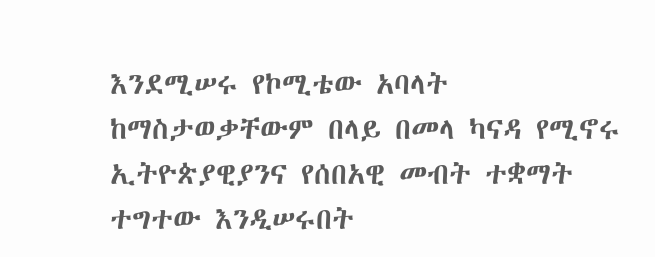እንደሚሠሩ የኮሚቴው አባላት ከማስታወቃቸውም በላይ በመላ ካናዳ የሚኖሩ ኢትዮጵያዊያንና የሰበአዊ መብት ተቋማት ተግተው እንዲሠሩበት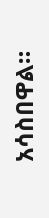አሳስበዋል።